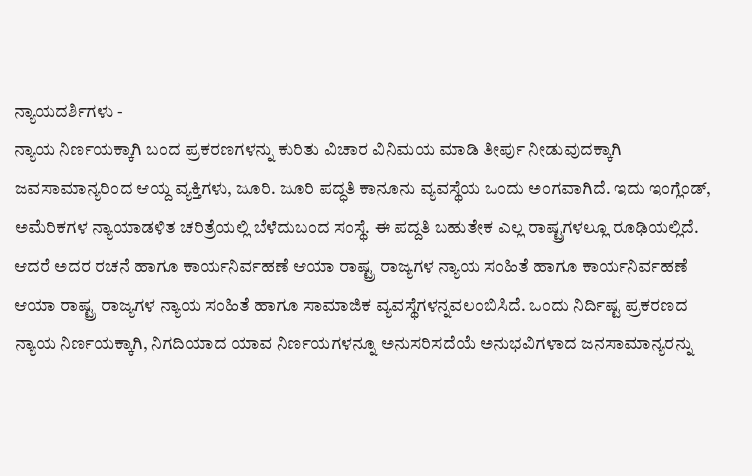ನ್ಯಾಯದರ್ಶಿಗಳು -
ನ್ಯಾಯ ನಿರ್ಣಯಕ್ಕಾಗಿ ಬಂದ ಪ್ರಕರಣಗಳನ್ನು ಕುರಿತು ವಿಚಾರ ವಿನಿಮಯ ಮಾಡಿ ತೀರ್ಪು ನೀಡುವುದಕ್ಕಾಗಿ ಜವಸಾಮಾನ್ಯರಿಂದ ಆಯ್ದ ವ್ಯಕ್ತಿಗಳು, ಜೂರಿ. ಜೂರಿ ಪದ್ಧತಿ ಕಾನೂನು ವ್ಯವಸ್ಥೆಯ ಒಂದು ಅಂಗವಾಗಿದೆ. ಇದು ಇಂಗ್ಲೆಂಡ್, ಅಮೆರಿಕಗಳ ನ್ಯಾಯಾಡಳಿತ ಚರಿತ್ರೆಯಲ್ಲಿ ಬೆಳೆದುಬಂದ ಸಂಸ್ಥೆ. ಈ ಪದ್ದತಿ ಬಹುತೇಕ ಎಲ್ಲ ರಾಷ್ಟ್ರಗಳಲ್ಲೂ ರೂಢಿಯಲ್ಲಿದೆ. ಆದರೆ ಅದರ ರಚನೆ ಹಾಗೂ ಕಾರ್ಯನಿರ್ವಹಣೆ ಆಯಾ ರಾಷ್ಟ್ರ ರಾಜ್ಯಗಳ ನ್ಯಾಯ ಸಂಹಿತೆ ಹಾಗೂ ಕಾರ್ಯನಿರ್ವಹಣೆ ಆಯಾ ರಾಷ್ಟ್ರ ರಾಜ್ಯಗಳ ನ್ಯಾಯ ಸಂಹಿತೆ ಹಾಗೂ ಸಾಮಾಜಿಕ ವ್ಯವಸ್ಥೆಗಳನ್ನವಲಂಬಿಸಿದೆ. ಒಂದು ನಿರ್ದಿಷ್ಟ ಪ್ರಕರಣದ ನ್ಯಾಯ ನಿರ್ಣಯಕ್ಕಾಗಿ, ನಿಗದಿಯಾದ ಯಾವ ನಿರ್ಣಯಗಳನ್ನೂ ಅನುಸರಿಸದೆಯೆ ಅನುಭವಿಗಳಾದ ಜನಸಾಮಾನ್ಯರನ್ನು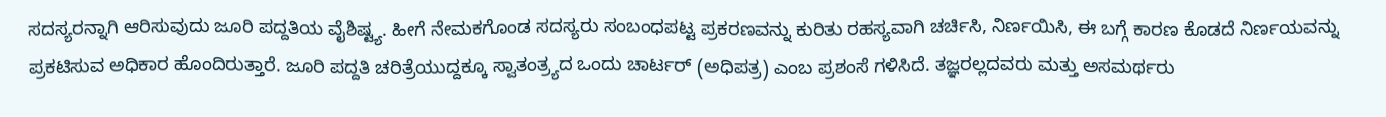ಸದಸ್ಯರನ್ನಾಗಿ ಆರಿಸುವುದು ಜೂರಿ ಪದ್ದತಿಯ ವೈಶಿಷ್ಟ್ಯ. ಹೀಗೆ ನೇಮಕಗೊಂಡ ಸದಸ್ಯರು ಸಂಬಂಧಪಟ್ಟ ಪ್ರಕರಣವನ್ನು ಕುರಿತು ರಹಸ್ಯವಾಗಿ ಚರ್ಚಿಸಿ, ನಿರ್ಣಯಿಸಿ, ಈ ಬಗ್ಗೆ ಕಾರಣ ಕೊಡದೆ ನಿರ್ಣಯವನ್ನು ಪ್ರಕಟಿಸುವ ಅಧಿಕಾರ ಹೊಂದಿರುತ್ತಾರೆ. ಜೂರಿ ಪದ್ದತಿ ಚರಿತ್ರೆಯುದ್ದಕ್ಕೂ ಸ್ವಾತಂತ್ರ್ಯದ ಒಂದು ಚಾರ್ಟರ್ (ಅಧಿಪತ್ರ) ಎಂಬ ಪ್ರಶಂಸೆ ಗಳಿಸಿದೆ. ತಜ್ಞರಲ್ಲದವರು ಮತ್ತು ಅಸಮರ್ಥರು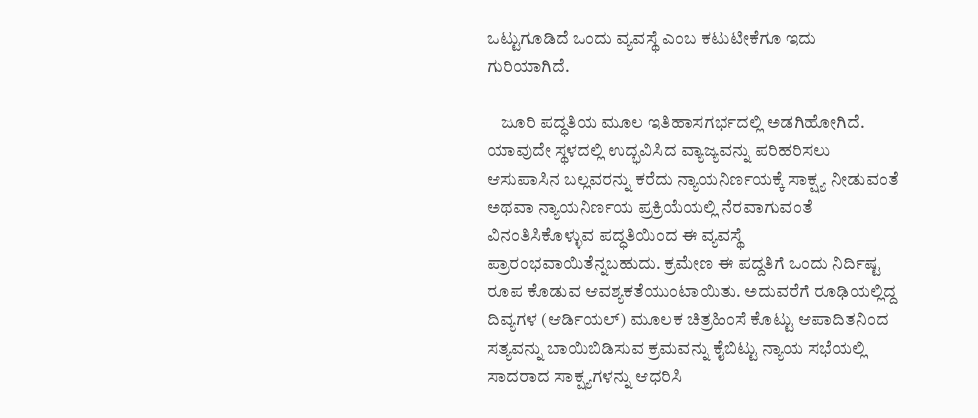ಒಟ್ಟುಗೂಡಿದೆ ಒಂದು ವ್ಯವಸ್ಥೆ ಎಂಬ ಕಟುಟೀಕೆಗೂ ಇದು ಗುರಿಯಾಗಿದೆ.

    ಜೂರಿ ಪದ್ಧತಿಯ ಮೂಲ ಇತಿಹಾಸಗರ್ಭದಲ್ಲಿ ಅಡಗಿಹೋಗಿದೆ. ಯಾವುದೇ ಸ್ಥಳದಲ್ಲಿ ಉದ್ಭವಿಸಿದ ವ್ಯಾಜ್ಯವನ್ನು ಪರಿಹರಿಸಲು ಆಸುಪಾಸಿನ ಬಲ್ಲವರನ್ನು ಕರೆದು ನ್ಯಾಯನಿರ್ಣಯಕ್ಕೆ ಸಾಕ್ಷ್ಯ ನೀಡುವಂತೆ ಅಥವಾ ನ್ಯಾಯನಿರ್ಣಯ ಪ್ರಕ್ರಿಯೆಯಲ್ಲಿ ನೆರವಾಗುವಂತೆ ವಿನಂತಿಸಿಕೊಳ್ಳುವ ಪದ್ಧತಿಯಿಂದ ಈ ವ್ಯವಸ್ಥೆ ಪ್ರಾರಂಭವಾಯಿತೆನ್ನಬಹುದು. ಕ್ರಮೇಣ ಈ ಪದ್ದತಿಗೆ ಒಂದು ನಿರ್ದಿಷ್ಟ ರೂಪ ಕೊಡುವ ಆವಶ್ಯಕತೆಯುಂಟಾಯಿತು. ಅದುವರೆಗೆ ರೂಢಿಯಲ್ಲಿದ್ದ ದಿವ್ಯಗಳ (ಆರ್ಡಿಯಲ್) ಮೂಲಕ ಚಿತ್ರಹಿಂಸೆ ಕೊಟ್ಟು ಆಪಾದಿತನಿಂದ ಸತ್ಯವನ್ನು ಬಾಯಿಬಿಡಿಸುವ ಕ್ರಮವನ್ನು ಕೈಬಿಟ್ಟು ನ್ಯಾಯ ಸಭೆಯಲ್ಲಿ ಸಾದರಾದ ಸಾಕ್ಷ್ಯಗಳನ್ನು ಆಧರಿಸಿ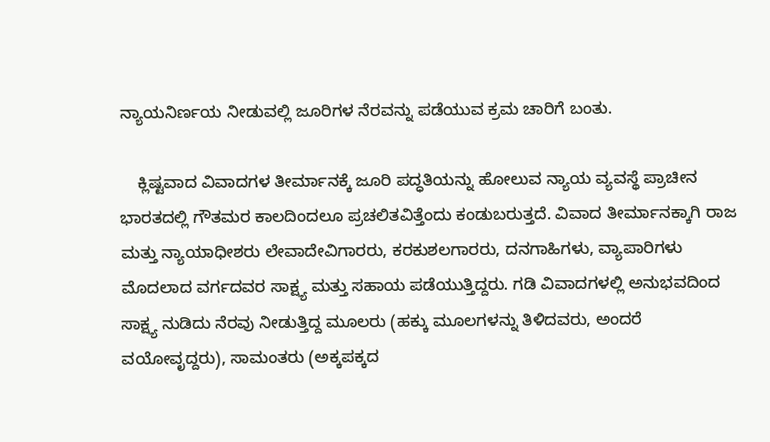ನ್ಯಾಯನಿರ್ಣಯ ನೀಡುವಲ್ಲಿ ಜೂರಿಗಳ ನೆರವನ್ನು ಪಡೆಯುವ ಕ್ರಮ ಚಾರಿಗೆ ಬಂತು.

    ಕ್ಲಿಷ್ಟವಾದ ವಿವಾದಗಳ ತೀರ್ಮಾನಕ್ಕೆ ಜೂರಿ ಪದ್ಧತಿಯನ್ನು ಹೋಲುವ ನ್ಯಾಯ ವ್ಯವಸ್ಥೆ ಪ್ರಾಚೀನ ಭಾರತದಲ್ಲಿ ಗೌತಮರ ಕಾಲದಿಂದಲೂ ಪ್ರಚಲಿತವಿತ್ತೆಂದು ಕಂಡುಬರುತ್ತದೆ. ವಿವಾದ ತೀರ್ಮಾನಕ್ಕಾಗಿ ರಾಜ ಮತ್ತು ನ್ಯಾಯಾಧೀಶರು ಲೇವಾದೇವಿಗಾರರು, ಕರಕುಶಲಗಾರರು, ದನಗಾಹಿಗಳು, ವ್ಯಾಪಾರಿಗಳು ಮೊದಲಾದ ವರ್ಗದವರ ಸಾಕ್ಷ್ಯ ಮತ್ತು ಸಹಾಯ ಪಡೆಯುತ್ತಿದ್ದರು. ಗಡಿ ವಿವಾದಗಳಲ್ಲಿ ಅನುಭವದಿಂದ ಸಾಕ್ಷ್ಯ ನುಡಿದು ನೆರವು ನೀಡುತ್ತಿದ್ದ ಮೂಲರು (ಹಕ್ಕು ಮೂಲಗಳನ್ನು ತಿಳಿದವರು, ಅಂದರೆ ವಯೋವೃದ್ದರು), ಸಾಮಂತರು (ಅಕ್ಕಪಕ್ಕದ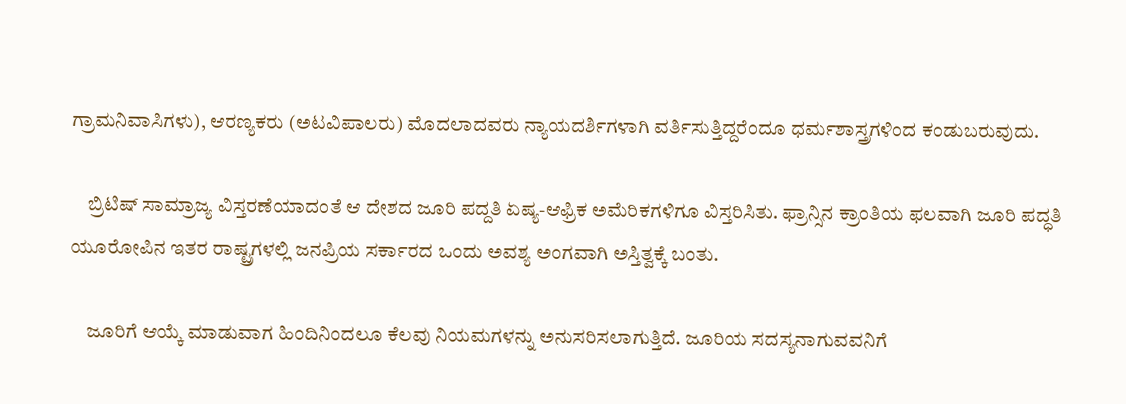ಗ್ರಾಮನಿವಾಸಿಗಳು), ಆರಣ್ಯಕರು (ಅಟವಿಪಾಲರು) ಮೊದಲಾದವರು ನ್ಯಾಯದರ್ಶಿಗಳಾಗಿ ವರ್ತಿಸುತ್ತಿದ್ದರೆಂದೂ ಧರ್ಮಶಾಸ್ತ್ರಗಳಿಂದ ಕಂಡುಬರುವುದು.

    ಬ್ರಿಟಿಷ್ ಸಾಮ್ರಾಜ್ಯ ವಿಸ್ತರಣೆಯಾದಂತೆ ಆ ದೇಶದ ಜೂರಿ ಪದ್ದತಿ ಏಷ್ಯ-ಆಫ್ರಿಕ ಅಮೆರಿಕಗಳಿಗೂ ವಿಸ್ತರಿಸಿತು. ಫ್ರಾನ್ಸಿನ ಕ್ರಾಂತಿಯ ಫಲವಾಗಿ ಜೂರಿ ಪದ್ಧತಿ ಯೂರೋಪಿನ ಇತರ ರಾಷ್ಟ್ರಗಳಲ್ಲಿ ಜನಪ್ರಿಯ ಸರ್ಕಾರದ ಒಂದು ಅವಶ್ಯ ಅಂಗವಾಗಿ ಅಸ್ತಿತ್ವಕ್ಕೆ ಬಂತು.

    ಜೂರಿಗೆ ಆಯ್ಕೆ ಮಾಡುವಾಗ ಹಿಂದಿನಿಂದಲೂ ಕೆಲವು ನಿಯಮಗಳನ್ನು ಅನುಸರಿಸಲಾಗುತ್ತಿದೆ. ಜೂರಿಯ ಸದಸ್ಯನಾಗುವವನಿಗೆ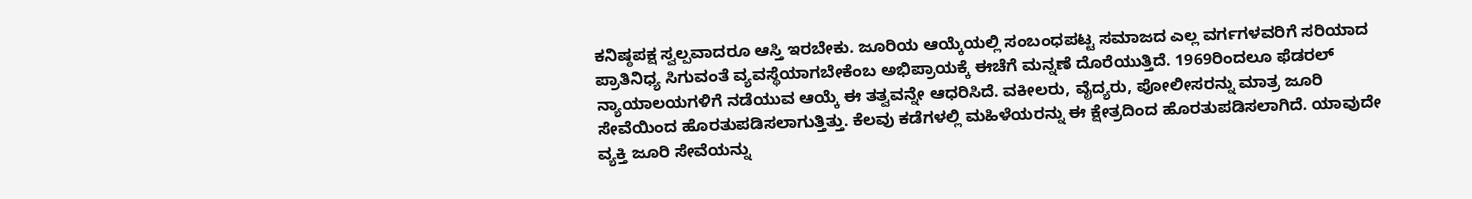ಕನಿಷ್ಠಪಕ್ಷ ಸ್ವಲ್ಪವಾದರೂ ಆಸ್ತಿ ಇರಬೇಕು. ಜೂರಿಯ ಆಯ್ಕೆಯಲ್ಲಿ ಸಂಬಂಧಪಟ್ಟ ಸಮಾಜದ ಎಲ್ಲ ವರ್ಗಗಳವರಿಗೆ ಸರಿಯಾದ ಪ್ರಾತಿನಿಧ್ಯ ಸಿಗುವಂತೆ ವ್ಯವಸ್ಥೆಯಾಗಬೇಕೆಂಬ ಅಭಿಪ್ರಾಯಕ್ಕೆ ಈಚೆಗೆ ಮನ್ನಣೆ ದೊರೆಯುತ್ತಿದೆ. 1969ರಿಂದಲೂ ಫೆಡರಲ್ ನ್ಯಾಯಾಲಯಗಳಿಗೆ ನಡೆಯುವ ಆಯ್ಕೆ ಈ ತತ್ವವನ್ನೇ ಆಧರಿಸಿದೆ. ವಕೀಲರು, ವೈದ್ಯರು, ಪೋಲೀಸರನ್ನು ಮಾತ್ರ ಜೂರಿ ಸೇವೆಯಿಂದ ಹೊರತುಪಡಿಸಲಾಗುತ್ತಿತ್ತು. ಕೆಲವು ಕಡೆಗಳಲ್ಲಿ ಮಹಿಳೆಯರನ್ನು ಈ ಕ್ಷೇತ್ರದಿಂದ ಹೊರತುಪಡಿಸಲಾಗಿದೆ. ಯಾವುದೇ ವ್ಯಕ್ತಿ ಜೂರಿ ಸೇವೆಯನ್ನು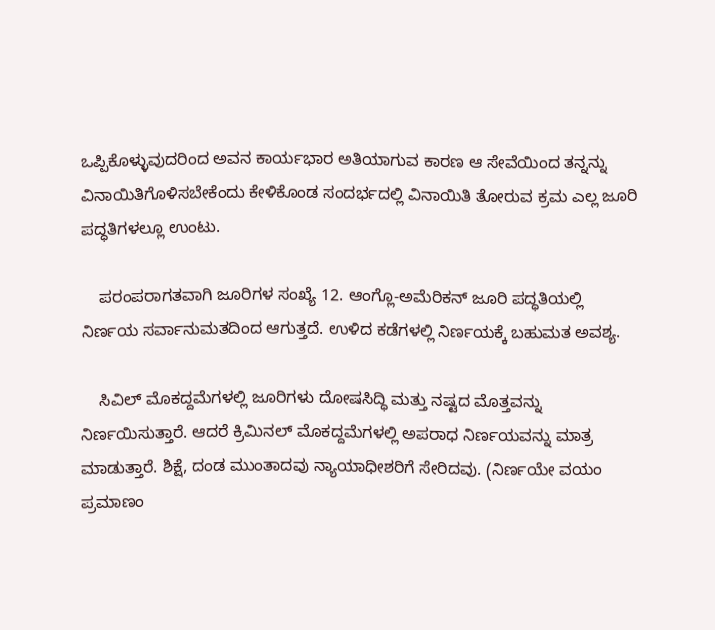ಒಪ್ಪಿಕೊಳ್ಳುವುದರಿಂದ ಅವನ ಕಾರ್ಯಭಾರ ಅತಿಯಾಗುವ ಕಾರಣ ಆ ಸೇವೆಯಿಂದ ತನ್ನನ್ನು ವಿನಾಯಿತಿಗೊಳಿಸಬೇಕೆಂದು ಕೇಳಿಕೊಂಡ ಸಂದರ್ಭದಲ್ಲಿ ವಿನಾಯಿತಿ ತೋರುವ ಕ್ರಮ ಎಲ್ಲ ಜೂರಿ ಪದ್ಧತಿಗಳಲ್ಲೂ ಉಂಟು.

    ಪರಂಪರಾಗತವಾಗಿ ಜೂರಿಗಳ ಸಂಖ್ಯೆ 12. ಆಂಗ್ಲೊ-ಅಮೆರಿಕನ್ ಜೂರಿ ಪದ್ಧತಿಯಲ್ಲಿ ನಿರ್ಣಯ ಸರ್ವಾನುಮತದಿಂದ ಆಗುತ್ತದೆ. ಉಳಿದ ಕಡೆಗಳಲ್ಲಿ ನಿರ್ಣಯಕ್ಕೆ ಬಹುಮತ ಅವಶ್ಯ.

    ಸಿವಿಲ್ ಮೊಕದ್ದಮೆಗಳಲ್ಲಿ ಜೂರಿಗಳು ದೋಷಸಿದ್ಧಿ ಮತ್ತು ನಷ್ಟದ ಮೊತ್ತವನ್ನು ನಿರ್ಣಯಿಸುತ್ತಾರೆ. ಆದರೆ ಕ್ರಿಮಿನಲ್ ಮೊಕದ್ದಮೆಗಳಲ್ಲಿ ಅಪರಾಧ ನಿರ್ಣಯವನ್ನು ಮಾತ್ರ ಮಾಡುತ್ತಾರೆ. ಶಿಕ್ಷೆ, ದಂಡ ಮುಂತಾದವು ನ್ಯಾಯಾಧೀಶರಿಗೆ ಸೇರಿದವು. (ನಿರ್ಣಯೇ ವಯಂ ಪ್ರಮಾಣಂ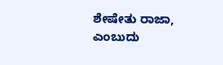ಶೇಷೇತು ರಾಜಾ, ಎಂಬುದು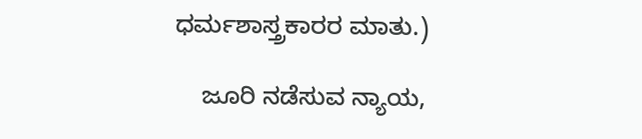ಧರ್ಮಶಾಸ್ತ್ರಕಾರರ ಮಾತು.)

    ಜೂರಿ ನಡೆಸುವ ನ್ಯಾಯ,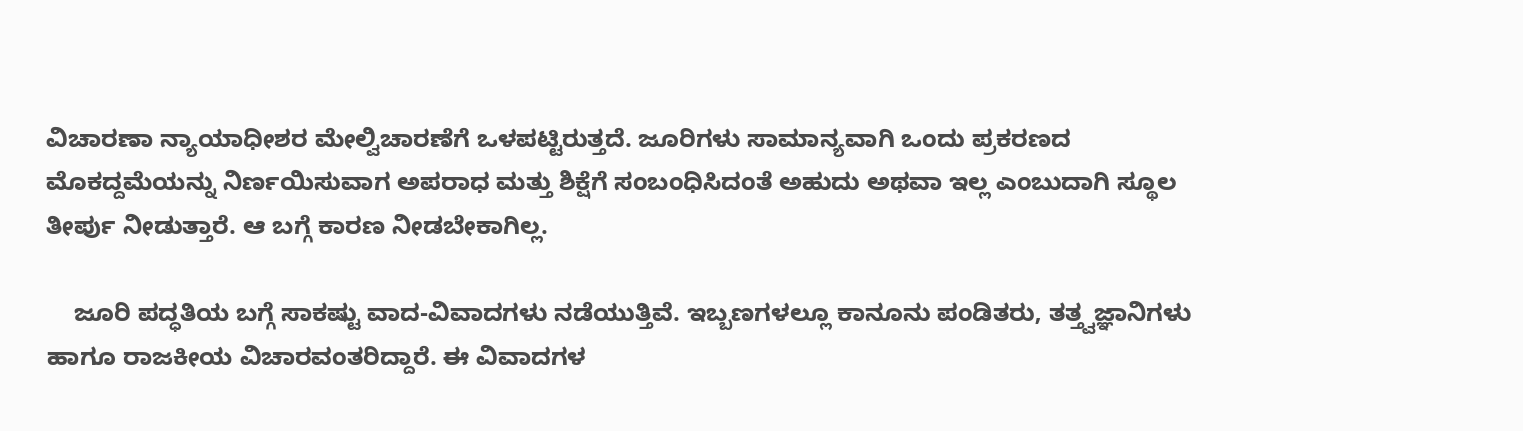ವಿಚಾರಣಾ ನ್ಯಾಯಾಧೀಶರ ಮೇಲ್ವಿಚಾರಣೆಗೆ ಒಳಪಟ್ಟಿರುತ್ತದೆ. ಜೂರಿಗಳು ಸಾಮಾನ್ಯವಾಗಿ ಒಂದು ಪ್ರಕರಣದ ಮೊಕದ್ದಮೆಯನ್ನು ನಿರ್ಣಯಿಸುವಾಗ ಅಪರಾಧ ಮತ್ತು ಶಿಕ್ಷೆಗೆ ಸಂಬಂಧಿಸಿದಂತೆ ಅಹುದು ಅಥವಾ ಇಲ್ಲ ಎಂಬುದಾಗಿ ಸ್ಥೂಲ ತೀರ್ಪು ನೀಡುತ್ತಾರೆ. ಆ ಬಗ್ಗೆ ಕಾರಣ ನೀಡಬೇಕಾಗಿಲ್ಲ.

    ಜೂರಿ ಪದ್ಧತಿಯ ಬಗ್ಗೆ ಸಾಕಷ್ಟು ವಾದ-ವಿವಾದಗಳು ನಡೆಯುತ್ತಿವೆ. ಇಬ್ಬಣಗಳಲ್ಲೂ ಕಾನೂನು ಪಂಡಿತರು, ತತ್ತ್ವಜ್ಞಾನಿಗಳು ಹಾಗೂ ರಾಜಕೀಯ ವಿಚಾರವಂತರಿದ್ದಾರೆ. ಈ ವಿವಾದಗಳ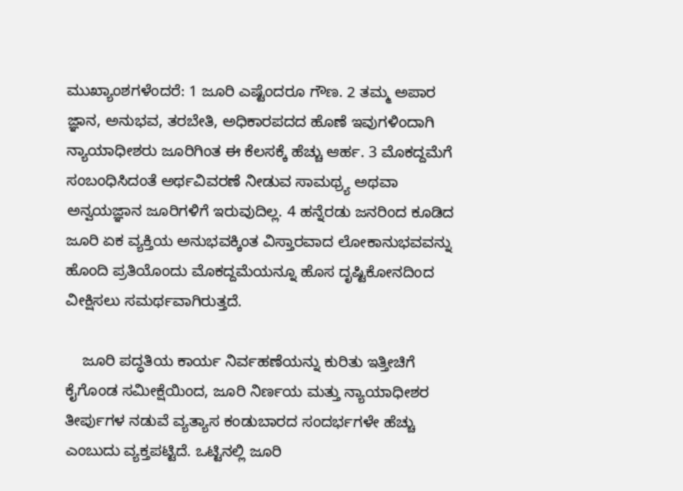ಮುಖ್ಯಾಂಶಗಳೆಂದರೆ: 1 ಜೂರಿ ಎಷ್ಟೆಂದರೂ ಗೌಣ. 2 ತಮ್ಮ ಅಪಾರ ಜ್ಞಾನ, ಅನುಭವ, ತರಬೇತಿ, ಅಧಿಕಾರಪದದ ಹೊಣೆ ಇವುಗಳಿಂದಾಗಿ ನ್ಯಾಯಾಧೀಶರು ಜೂರಿಗಿಂತ ಈ ಕೆಲಸಕ್ಕೆ ಹೆಚ್ಚು ಆರ್ಹ. 3 ಮೊಕದ್ದಮೆಗೆ ಸಂಬಂಧಿಸಿದಂತೆ ಅರ್ಥವಿವರಣೆ ನೀಡುವ ಸಾಮಥ್ರ್ಯ ಅಥವಾ ಅನ್ವಯಜ್ಞಾನ ಜೂರಿಗಳಿಗೆ ಇರುವುದಿಲ್ಲ. 4 ಹನ್ನೆರಡು ಜನರಿಂದ ಕೂಡಿದ ಜೂರಿ ಏಕ ವ್ಯಕ್ತಿಯ ಅನುಭವಕ್ಕಿಂತ ವಿಸ್ತಾರವಾದ ಲೋಕಾನುಭವವನ್ನು ಹೊಂದಿ ಪ್ರತಿಯೊಂದು ಮೊಕದ್ದಮೆಯನ್ನೂ ಹೊಸ ದೃಷ್ಟಿಕೋನದಿಂದ ವೀಕ್ಷಿಸಲು ಸಮರ್ಥವಾಗಿರುತ್ತದೆ.

    ಜೂರಿ ಪದ್ಧತಿಯ ಕಾರ್ಯ ನಿರ್ವಹಣೆಯನ್ನು ಕುರಿತು ಇತ್ತೀಚಿಗೆ ಕೈಗೊಂಡ ಸಮೀಕ್ಷೆಯಿಂದ, ಜೂರಿ ನಿರ್ಣಯ ಮತ್ತು ನ್ಯಾಯಾಧೀಶರ ತೀರ್ಪುಗಳ ನಡುವೆ ವ್ಯತ್ಯಾಸ ಕಂಡುಬಾರದ ಸಂದರ್ಭಗಳೇ ಹೆಚ್ಚು ಎಂಬುದು ವ್ಯಕ್ತಪಟ್ಟಿದೆ. ಒಟ್ಟಿನಲ್ಲಿ ಜೂರಿ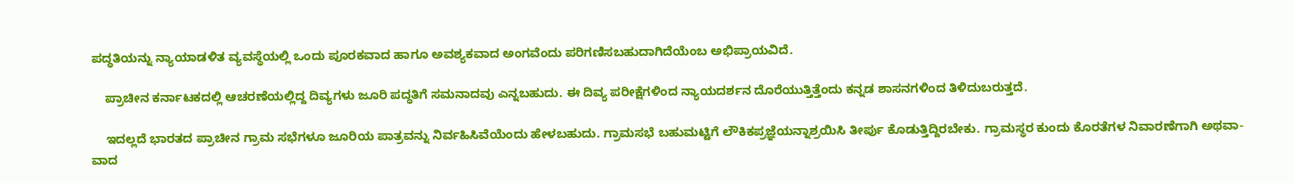ಪದ್ಧತಿಯನ್ನು ನ್ಯಾಯಾಡಳಿತ ವ್ಯವಸ್ಥೆಯಲ್ಲಿ ಒಂದು ಪೂರಕವಾದ ಹಾಗೂ ಅವಶ್ಯಕವಾದ ಅಂಗವೆಂದು ಪರಿಗಣಿಸಬಹುದಾಗಿದೆಯೆಂಬ ಅಭಿಪ್ರಾಯವಿದೆ.

    ಪ್ರಾಚೀನ ಕರ್ನಾಟಕದಲ್ಲಿ ಆಚರಣೆಯಲ್ಲಿದ್ದ ದಿವ್ಯಗಳು ಜೂರಿ ಪದ್ಧತಿಗೆ ಸಮನಾದವು ಎನ್ನಬಹುದು. ಈ ದಿವ್ಯ ಪರೀಕ್ಷೆಗಳಿಂದ ನ್ಯಾಯದರ್ಶನ ದೊರೆಯುತ್ತಿತ್ತೆಂದು ಕನ್ನಡ ಶಾಸನಗಳಿಂದ ತಿಳಿದುಬರುತ್ತದೆ.

    ಇದಲ್ಲದೆ ಭಾರತದ ಪ್ರಾಚೀನ ಗ್ರಾಮ ಸಭೆಗಳೂ ಜೂರಿಯ ಪಾತ್ರವನ್ನು ನಿರ್ವಹಿಸಿವೆಯೆಂದು ಹೇಳಬಹುದು. ಗ್ರಾಮಸಭೆ ಬಹುಮಟ್ಟಿಗೆ ಲೌಕಿಕಪ್ರಜ್ಞೆಯನ್ನಾಶ್ರಯಿಸಿ ತೀರ್ಪು ಕೊಡುತ್ತಿದ್ದಿರಬೇಕು. ಗ್ರಾಮಸ್ಥರ ಕುಂದು ಕೊರತೆಗಳ ನಿವಾರಣೆಗಾಗಿ ಅಥವಾ-ವಾದ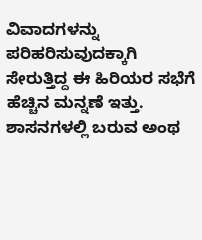ವಿವಾದಗಳನ್ನು ಪರಿಹರಿಸುವುದಕ್ಕಾಗಿ ಸೇರುತ್ತಿದ್ದ ಈ ಹಿರಿಯರ ಸಭೆಗೆ ಹೆಚ್ಚಿನ ಮನ್ನಣೆ ಇತ್ತು. ಶಾಸನಗಳಲ್ಲಿ ಬರುವ ಅಂಥ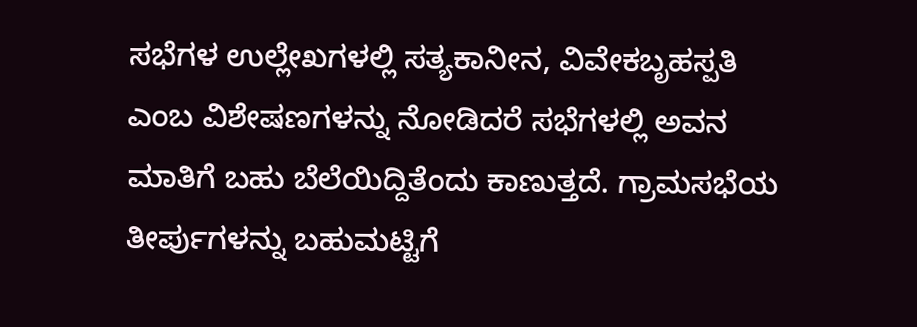ಸಭೆಗಳ ಉಲ್ಲೇಖಗಳಲ್ಲಿ ಸತ್ಯಕಾನೀನ, ವಿವೇಕಬೃಹಸ್ಪತಿ ಎಂಬ ವಿಶೇಷಣಗಳನ್ನು ನೋಡಿದರೆ ಸಭೆಗಳಲ್ಲಿ ಅವನ ಮಾತಿಗೆ ಬಹು ಬೆಲೆಯಿದ್ದಿತೆಂದು ಕಾಣುತ್ತದೆ. ಗ್ರಾಮಸಭೆಯ ತೀರ್ಪುಗಳನ್ನು ಬಹುಮಟ್ಟಿಗೆ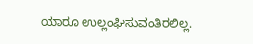ಯಾರೂ ಉಲ್ಲಂಘಿಸುವಂತಿರಲಿಲ್ಲ.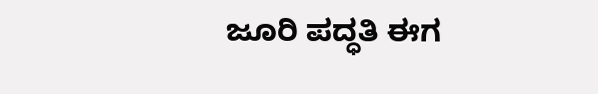ಜೂರಿ ಪದ್ಧತಿ ಈಗ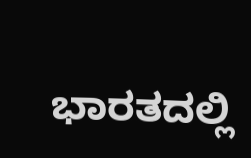ಭಾರತದಲ್ಲಿ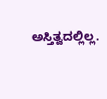ಅಸ್ತಿತ್ವದಲ್ಲಿಲ್ಲ.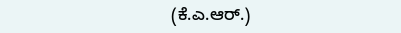(ಕೆ.ಎ.ಆರ್.)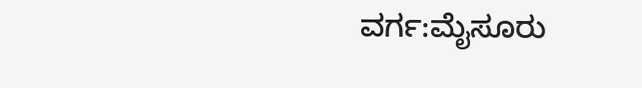ವರ್ಗ:ಮೈಸೂರು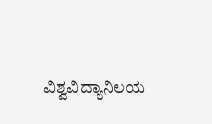ವಿಶ್ವವಿದ್ಯಾನಿಲಯ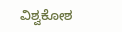ವಿಶ್ವಕೋಶ